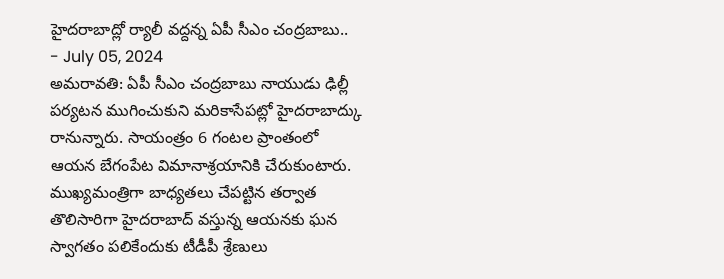హైదరాబాద్లో ర్యాలీ వద్దన్న ఏపీ సీఎం చంద్రబాబు..
- July 05, 2024
అమరావతి: ఏపీ సీఎం చంద్రబాబు నాయుడు ఢిల్లీ పర్యటన ముగించుకుని మరికాసేపట్లో హైదరాబాద్కు రానున్నారు. సాయంత్రం 6 గంటల ప్రాంతంలో ఆయన బేగంపేట విమానాశ్రయానికి చేరుకుంటారు. ముఖ్యమంత్రిగా బాధ్యతలు చేపట్టిన తర్వాత తొలిసారిగా హైదరాబాద్ వస్తున్న ఆయనకు ఘన స్వాగతం పలికేందుకు టీడీపీ శ్రేణులు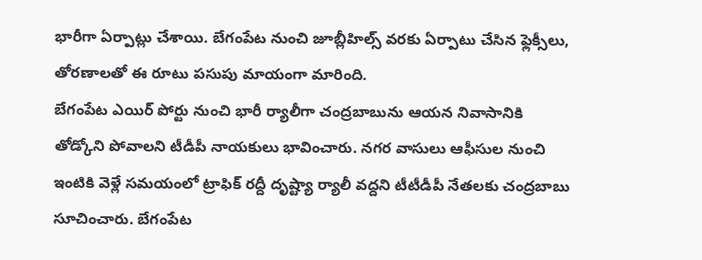భారీగా ఏర్పాట్లు చేశాయి. బేగంపేట నుంచి జూబ్లీహిల్స్ వరకు ఏర్పాటు చేసిన ఫ్లెక్సీలు, తోరణాలతో ఈ రూటు పసుపు మాయంగా మారింది.
బేగంపేట ఎయిర్ పోర్టు నుంచి భారీ ర్యాలీగా చంద్రబాబును ఆయన నివాసానికి తోడ్కోని పోవాలని టీడీపీ నాయకులు భావించారు. నగర వాసులు ఆఫీసుల నుంచి ఇంటికి వెళ్లే సమయంలో ట్రాఫిక్ రద్దీ దృష్ట్యా ర్యాలీ వద్దని టీటీడీపీ నేతలకు చంద్రబాబు సూచించారు. బేగంపేట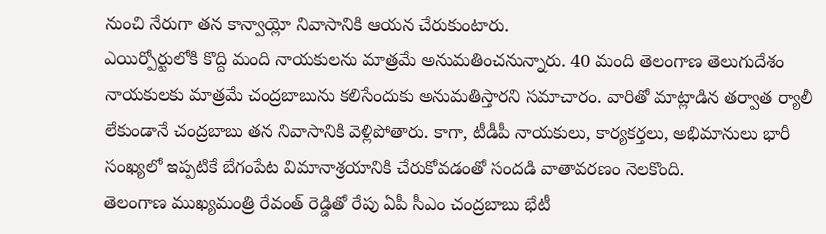నుంచి నేరుగా తన కాన్వాయ్లో నివాసానికి ఆయన చేరుకుంటారు.
ఎయిర్పోర్టులోకి కొద్ది మంది నాయకులను మాత్రమే అనుమతించనున్నారు. 40 మంది తెలంగాణ తెలుగుదేశం నాయకులకు మాత్రమే చంద్రబాబును కలిసేందుకు అనుమతిస్తారని సమాచారం. వారితో మాట్లాడిన తర్వాత ర్యాలీ లేకుండానే చంద్రబాబు తన నివాసానికి వెళ్లిపోతారు. కాగా, టీడీపీ నాయకులు, కార్యకర్తలు, అభిమానులు భారీ సంఖ్యలో ఇప్పటికే బేగంపేట విమానాశ్రయానికి చేరుకోవడంతో సందడి వాతావరణం నెలకొంది.
తెలంగాణ ముఖ్యమంత్రి రేవంత్ రెడ్డితో రేపు ఏపీ సీఎం చంద్రబాబు భేటీ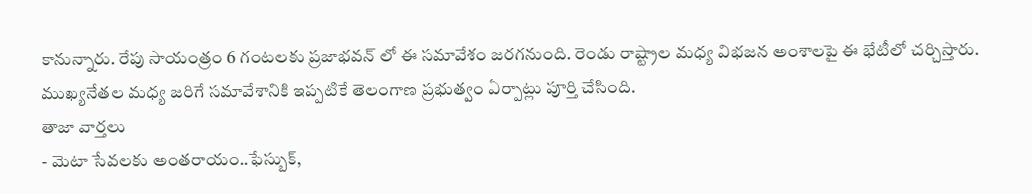కానున్నారు. రేపు సాయంత్రం 6 గంటలకు ప్రజాభవన్ లో ఈ సమావేశం జరగనుంది. రెండు రాష్ట్రాల మధ్య విభజన అంశాలపై ఈ భేటీలో చర్చిస్తారు. ముఖ్యనేతల మధ్య జరిగే సమావేశానికి ఇప్పటికే తెలంగాణ ప్రభుత్వం ఏర్పాట్లు పూర్తి చేసింది.
తాజా వార్తలు
- మెటా సేవలకు అంతరాయం..ఫేస్బుక్,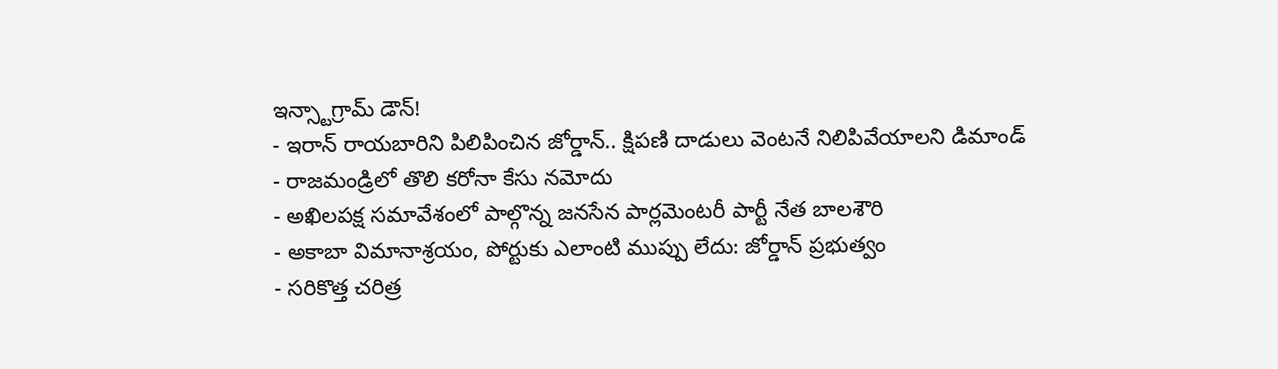ఇన్స్టాగ్రామ్ డౌన్!
- ఇరాన్ రాయబారిని పిలిపించిన జోర్డాన్.. క్షిపణి దాడులు వెంటనే నిలిపివేయాలని డిమాండ్
- రాజమండ్రిలో తొలి కరోనా కేసు నమోదు
- అఖిలపక్ష సమావేశంలో పాల్గొన్న జనసేన పార్లమెంటరీ పార్టీ నేత బాలశౌరి
- అకాబా విమానాశ్రయం, పోర్టుకు ఎలాంటి ముప్పు లేదు: జోర్డాన్ ప్రభుత్వం
- సరికొత్త చరిత్ర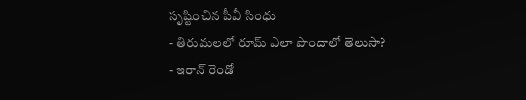సృష్టించిన పీవీ సింధు
- తిరుమలలో రూమ్ ఎలా పొందాలో తెలుసా?
- ఇరాన్ రెండో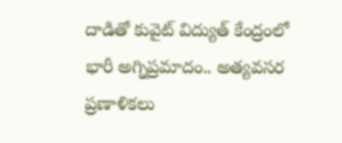దాడితో కువైట్ విద్యుత్ కేంద్రంలో భారీ అగ్నిప్రమాదం.. అత్యవసర ప్రణాళికలు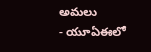అమలు
- యూఏఈలో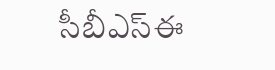సీబీఎస్ఈ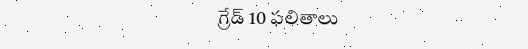గ్రేడ్ 10 ఫలితాలు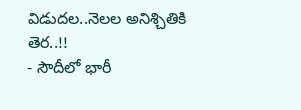విడుదల..నెలల అనిశ్చితికి తెర..!!
- సౌదీలో భారీ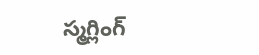స్మగ్లింగ్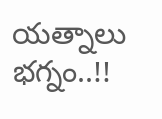యత్నాలు భగ్నం..!!